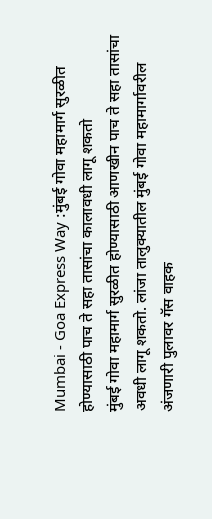Mumbai - Goa Express Way :मुंबई गोवा महामार्ग सुरळीत होण्यासाठी पाच ते सहा तासांचा कालावधी लागू शकतो
मुंबई गोवा महामार्ग सुरळीत होण्यासाठी आणखीन पाच ते सहा तासांचा अवधी लागू शकतो. लांजा तालुक्यातील मुंबई गोवा महामार्गावरील अंजणारी पुलावर गॅस वाहक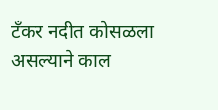टँकर नदीत कोसळला असल्याने काल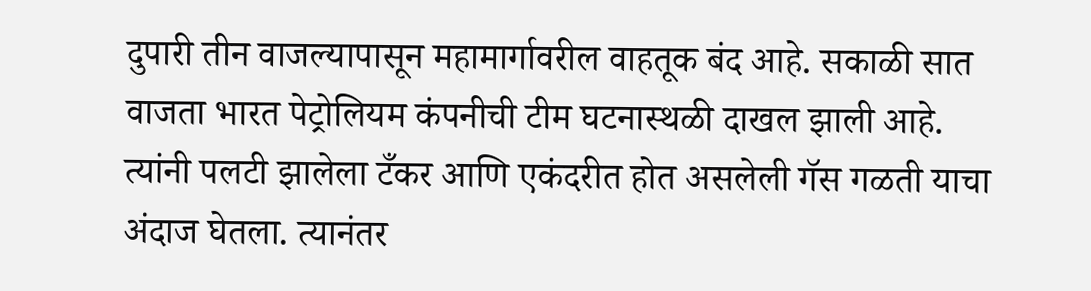दुपारी तीन वाजल्यापासून महामार्गावरील वाहतूक बंद आहे. सकाळी सात वाजता भारत पेट्रोलियम कंपनीची टीम घटनास्थळी दाखल झाली आहे. त्यांनी पलटी झालेला टँकर आणि एकंदरीत होत असलेली गॅस गळती याचा अंदाज घेतला. त्यानंतर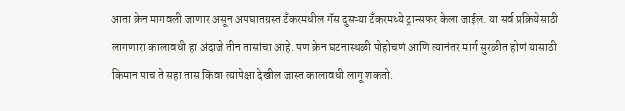आता क्रेन मागवली जाणार असून अपघातग्रस्त टँकरमधील गॅस दुसऱ्या टँकरमध्ये ट्रान्सफर केला जाईल. या सर्व प्रक्रियेसाठी लागणारा कालावधी हा अंदाजे तीन तासांचा आहे. पण क्रेन घटनास्थळी पोहोचणं आणि त्यानंतर मार्ग सुरळीत होणं यासाठी किमान पाच ते सहा तास किंवा त्यापेक्षा देखील जास्त कालावधी लागू शकतो.